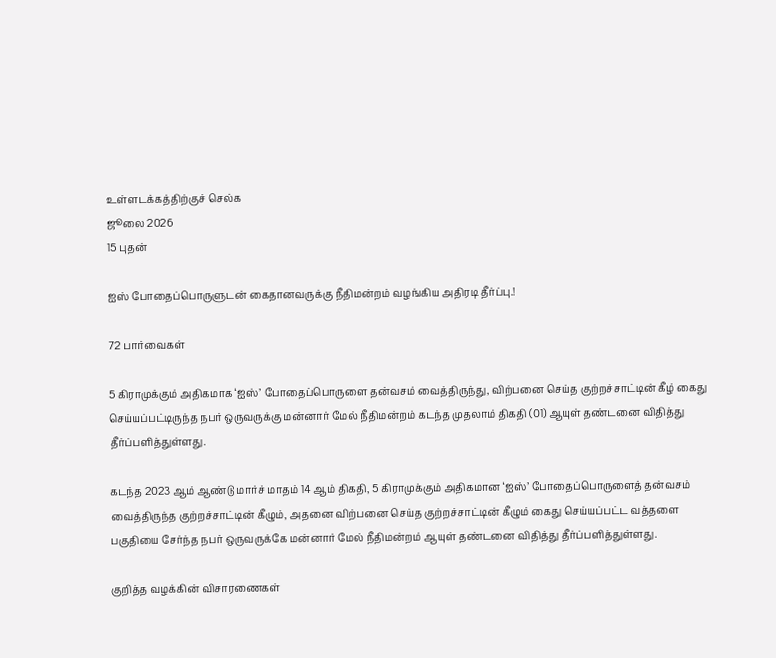உள்ளடக்கத்திற்குச் செல்க
ஜூலை 2026
15 புதன்

ஐஸ் போதைப்பொருளுடன் கைதானவருக்கு நீதிமன்றம் வழங்கிய அதிரடி தீர்ப்பு.!

72 பார்வைகள்

5 கிராமுக்கும் அதிகமாக ‘ஐஸ்’ போதைப்பொருளை தன்வசம் வைத்திருந்து, விற்பனை செய்த குற்றச்சாட்டின் கீழ் கைது செய்யப்பட்டிருந்த நபர் ஒருவருக்கு மன்னார் மேல் நீதிமன்றம் கடந்த முதலாம் திகதி (01) ஆயுள் தண்டனை விதித்து தீர்ப்பளித்துள்ளது.

கடந்த 2023 ஆம் ஆண்டு மார்ச் மாதம் 14 ஆம் திகதி, 5 கிராமுக்கும் அதிகமான ‘ஐஸ்’ போதைப்பொருளைத் தன்வசம் வைத்திருந்த குற்றச்சாட்டின் கீழும், அதனை விற்பனை செய்த குற்றச்சாட்டின் கீழும் கைது செய்யப்பட்ட வத்தளை பகுதியை சேர்ந்த நபர் ஒருவருக்கே மன்னார் மேல் நீதிமன்றம் ஆயுள் தண்டனை விதித்து தீர்ப்பளித்துள்ளது.

குறித்த வழக்கின் விசாரணைகள்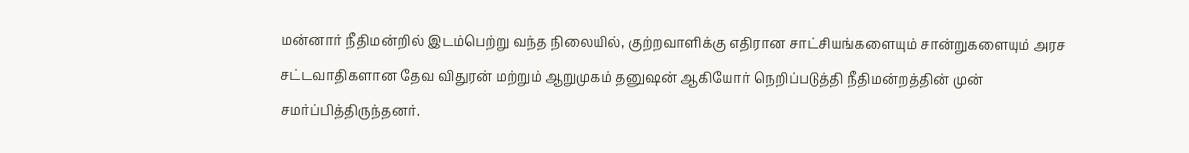மன்னார் நீதிமன்றில் இடம்பெற்று வந்த நிலையில், குற்றவாளிக்கு எதிரான சாட்சியங்களையும் சான்றுகளையும் அரச சட்டவாதிகளான தேவ விதுரன் மற்றும் ஆறுமுகம் தனுஷன் ஆகியோர் நெறிப்படுத்தி நீதிமன்றத்தின் முன் சமர்ப்பித்திருந்தனர்.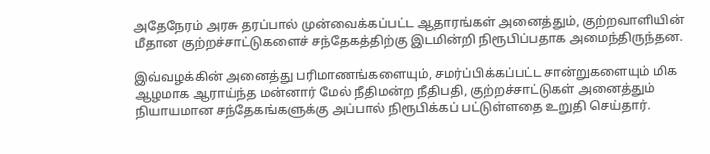அதேநேரம் அரசு தரப்பால் முன்வைக்கப்பட்ட ஆதாரங்கள் அனைத்தும், குற்றவாளியின் மீதான குற்றச்சாட்டுகளைச் சந்தேகத்திற்கு இடமின்றி நிரூபிப்பதாக அமைந்திருந்தன.

இவ்வழக்கின் அனைத்து பரிமாணங்களையும், சமர்ப்பிக்கப்பட்ட சான்றுகளையும் மிக ஆழமாக ஆராய்ந்த மன்னார் மேல் நீதிமன்ற நீதிபதி, குற்றச்சாட்டுகள் அனைத்தும் நியாயமான சந்தேகங்களுக்கு அப்பால் நிரூபிக்கப் பட்டுள்ளதை உறுதி செய்தார்.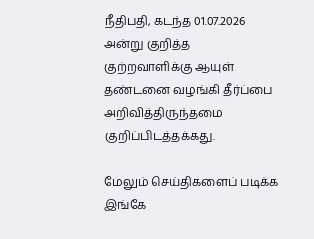நீதிபதி, கடந்த 01.07.2026 அன்று குறித்த குற்றவாளிக்கு ஆயுள் தண்டனை வழங்கி தீர்ப்பை அறிவித்திருந்தமை குறிப்பிடத்தக்கது.

மேலும் செய்திகளைப் படிக்க இங்கே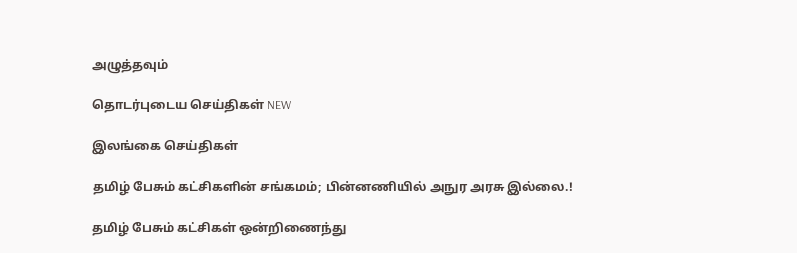அழுத்தவும்

தொடர்புடைய செய்திகள் NEW

இலங்கை செய்திகள்

தமிழ் பேசும் கட்சிகளின் சங்கமம்; பின்னணியில் அநுர அரசு இல்லை.!

தமிழ் பேசும் கட்சிகள் ஒன்றிணைந்து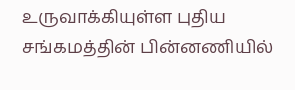உருவாக்கியுள்ள புதிய சங்கமத்தின் பின்னணியில்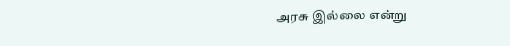அரசு இல்லை என்று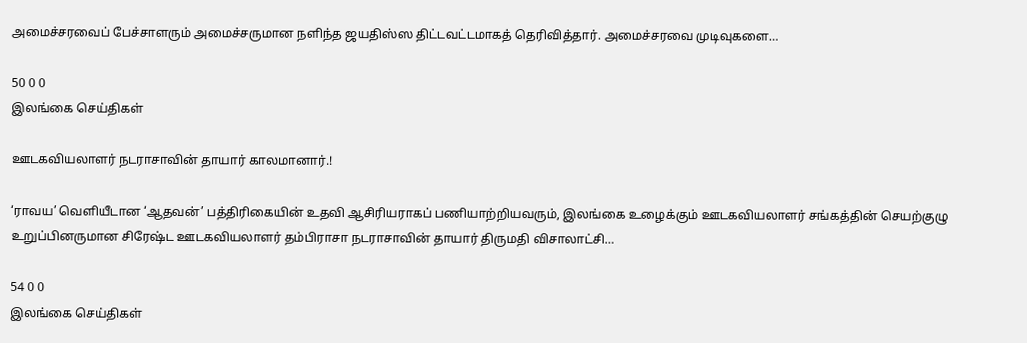அமைச்சரவைப் பேச்சாளரும் அமைச்சருமான நளிந்த ஜயதிஸ்ஸ திட்டவட்டமாகத் தெரிவித்தார். அமைச்சரவை முடிவுகளை…

50 0 0
இலங்கை செய்திகள்

ஊடகவியலாளர் நடராசாவின் தாயார் காலமானார்.!

‘ராவய’ வெளியீடான ‘ஆதவன்’ பத்திரிகையின் உதவி ஆசிரியராகப் பணியாற்றியவரும், இலங்கை உழைக்கும் ஊடகவியலாளர் சங்கத்தின் செயற்குழு உறுப்பினருமான சிரேஷ்ட ஊடகவியலாளர் தம்பிராசா நடராசாவின் தாயார் திருமதி விசாலாட்சி…

54 0 0
இலங்கை செய்திகள்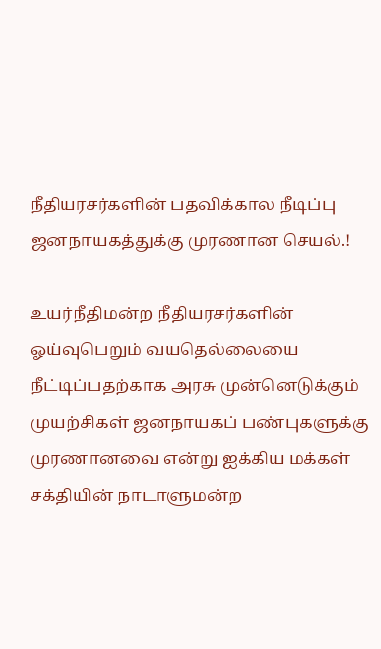நீதியரசர்களின் பதவிக்கால நீடிப்பு ஜனநாயகத்துக்கு முரணான செயல்.!

உயர்நீதிமன்ற நீதியரசர்களின் ஓய்வுபெறும் வயதெல்லையை நீட்டிப்பதற்காக அரசு முன்னெடுக்கும் முயற்சிகள் ஜனநாயகப் பண்புகளுக்கு முரணானவை என்று ஐக்கிய மக்கள் சக்தியின் நாடாளுமன்ற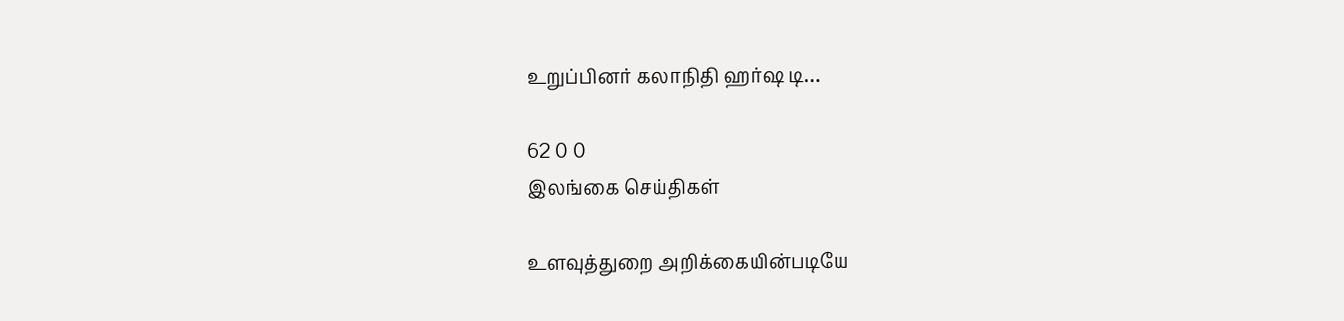உறுப்பினர் கலாநிதி ஹர்ஷ டி…

62 0 0
இலங்கை செய்திகள்

உளவுத்துறை அறிக்கையின்படியே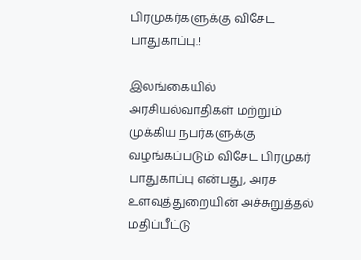பிரமுகர்களுக்கு விசேட பாதுகாப்பு.!

இலங்கையில் அரசியல்வாதிகள் மற்றும் முக்கிய நபர்களுக்கு வழங்கப்படும் விசேட பிரமுகர் பாதுகாப்பு என்பது, அரச உளவுத்துறையின் அச்சுறுத்தல் மதிப்பீட்டு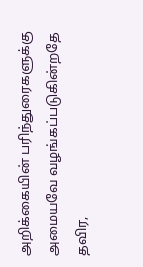அறிக்கையின் பரிந்துரைகளுக்கு அமையவே வழங்கப்படுகின்றதே தவிர,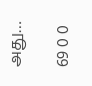அது…

69 0 0